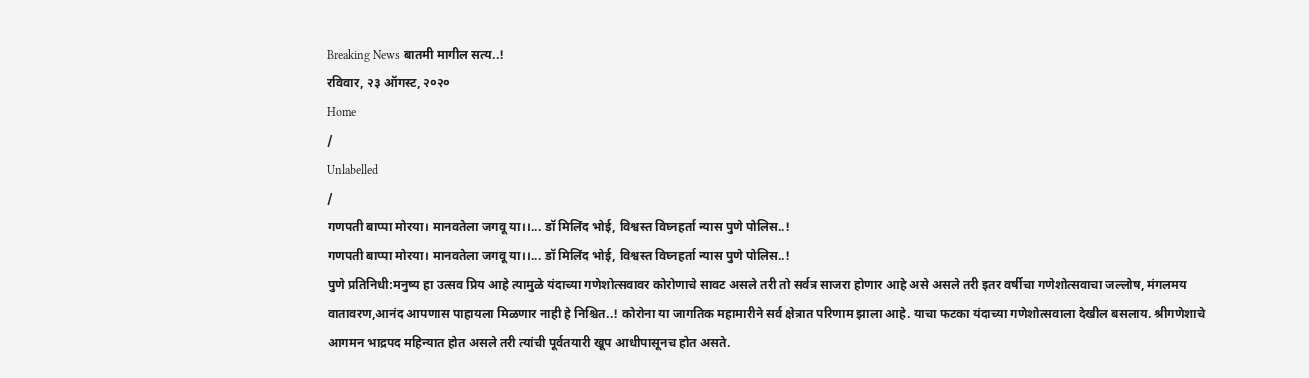Breaking News बातमी मागील सत्य..!
रविवार, २३ ऑगस्ट, २०२०
Home
/
Unlabelled
/
गणपती बाप्पा मोरया। मानवतेला जगवू या।।... डॉ मिलिंद भोई, विश्वस्त विघ्नहर्ता न्यास पुणे पोलिस..!
गणपती बाप्पा मोरया। मानवतेला जगवू या।।... डॉ मिलिंद भोई, विश्वस्त विघ्नहर्ता न्यास पुणे पोलिस..!
पुणे प्रतिनिधी:मनुष्य हा उत्सव प्रिय आहे त्यामुळे यंदाच्या गणेशोत्सवावर कोरोणाचे सावट असले तरी तो सर्वत्र साजरा होणार आहे असे असले तरी इतर वर्षीचा गणेशोत्सवाचा जल्लोष, मंगलमय वातावरण,आनंद आपणास पाहायला मिळणार नाही हे निश्चित..! कोरोना या जागतिक महामारीने सर्व क्षेत्रात परिणाम झाला आहे. याचा फटका यंदाच्या गणेशोत्सवाला देखील बसलाय. श्रीगणेशाचे आगमन भाद्रपद महिन्यात होत असले तरी त्यांची पूर्वतयारी खूप आधीपासूनच होत असते.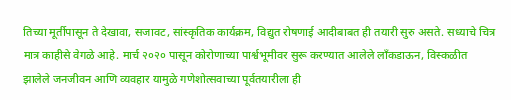तिच्या मूर्तीपासून ते देखावा, सजावट, सांस्कृतिक कार्यक्रम, विद्युत रोषणाई आदीबाबत ही तयारी सुरु असते. सध्याचे चित्र मात्र काहीसे वेगळे आहे. मार्च २०२० पासून कोरोणाच्या पार्श्वभूमीवर सुरू करण्यात आलेले लाँकडाऊन, विस्कळीत झालेले जनजीवन आणि व्यवहार यामुळे गणेशोत्सवाच्या पूर्वतयारीला ही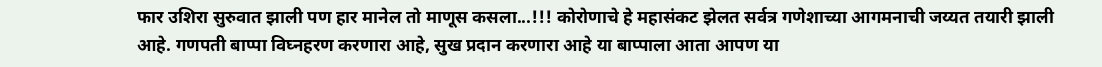फार उशिरा सुरुवात झाली पण हार मानेल तो माणूस कसला...!!! कोरोणाचे हे महासंकट झेलत सर्वत्र गणेशाच्या आगमनाची जय्यत तयारी झाली आहे. गणपती बाप्पा विघ्नहरण करणारा आहे, सुख प्रदान करणारा आहे या बाप्पाला आता आपण या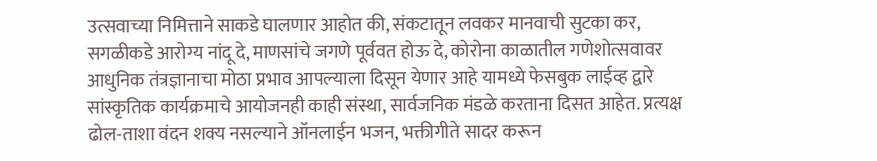उत्सवाच्या निमित्ताने साकडे घालणार आहोत की, संकटातून लवकर मानवाची सुटका कर, सगळीकडे आरोग्य नांदू दे, माणसांचे जगणे पूर्ववत होऊ दे, कोरोना काळातील गणेशोत्सवावर आधुनिक तंत्रज्ञानाचा मोठा प्रभाव आपल्याला दिसून येणार आहे यामध्ये फेसबुक लाईव्ह द्वारे सांस्कृतिक कार्यक्रमाचे आयोजनही काही संस्था, सार्वजनिक मंडळे करताना दिसत आहेत. प्रत्यक्ष ढोल-ताशा वंदन शक्य नसल्याने ऑनलाईन भजन, भक्तीगीते सादर करून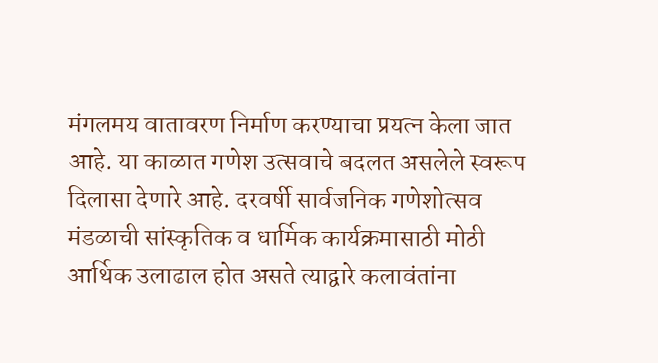मंगलमय वातावरण निर्माण करण्याचा प्रयत्न केला जात आहे. या काळात गणेश उत्सवाचे बदलत असलेले स्वरूप दिलासा देणारे आहे. दरवर्षी सार्वजनिक गणेशोत्सव मंडळाची सांस्कृतिक व धार्मिक कार्यक्रमासाठी मोठी आर्थिक उलाढाल होत असते त्याद्वारे कलावंतांना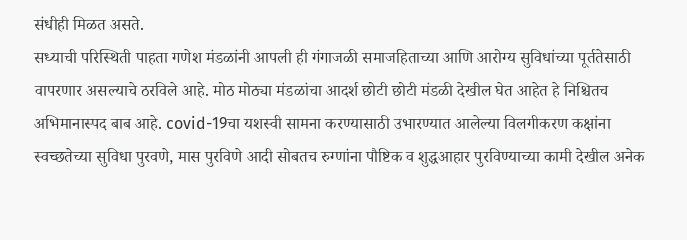संधीही मिळत असते.
सध्याची परिस्थिती पाहता गणेश मंडळांनी आपली ही गंगाजळी समाजहिताच्या आणि आरोग्य सुविधांच्या पूर्ततेसाठी वापरणार असल्याचे ठरविले आहे. मोठ मोठ्या मंडळांचा आदर्श छोटी छोटी मंडळी देखील घेत आहेत हे निश्चितच अभिमानास्पद बाब आहे. covid-19चा यशस्वी सामना करण्यासाठी उभारण्यात आलेल्या विलगीकरण कक्षांना स्वच्छतेच्या सुविधा पुरवणे, मास पुरविणे आदी सोबतच रुग्णांना पौष्टिक व शुद्धआहार पुरविण्याच्या कामी देखील अनेक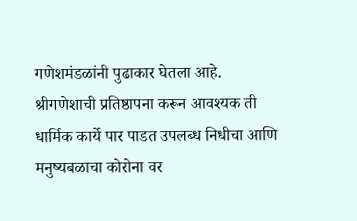गणेशमंडळांनी पुढाकार घेतला आहे.
श्रीगणेशाची प्रतिष्ठापना करून आवश्यक ती धार्मिक कार्ये पार पाडत उपलब्ध निधीचा आणि मनुष्यबळाचा कोरोना वर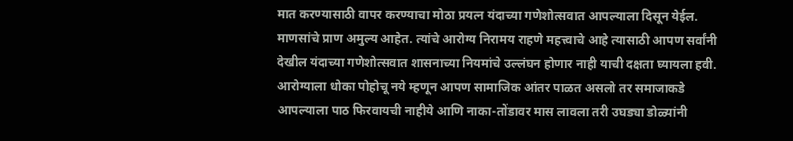मात करण्यासाठी वापर करण्याचा मोठा प्रयत्न यंदाच्या गणेशोत्सवात आपल्याला दिसून येईल. माणसांचे प्राण अमुल्य आहेत. त्यांचे आरोग्य निरामय राहणे महत्त्वाचे आहे त्यासाठी आपण सर्वांनी देखील यंदाच्या गणेशोत्सवात शासनाच्या नियमांचे उल्लंघन होणार नाही याची दक्षता घ्यायला हवी. आरोग्याला धोका पोहोचू नये म्हणून आपण सामाजिक आंतर पाळत असलो तर समाजाकडे आपल्याला पाठ फिरवायची नाहीये आणि नाका-तोंडावर मास लावला तरी उघड्या डोळ्यांनी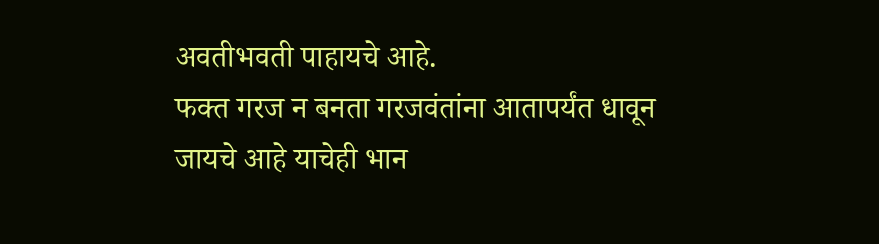अवतीभवती पाहायचे आहे.
फक्त गरज न बनता गरजवंतांना आतापर्यंत धावून जायचे आहे याचेही भान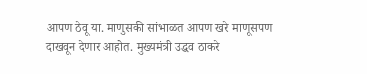आपण ठेवू या. माणुसकी सांभाळत आपण खरे माणूसपण दाखवून देणार आहोत. मुख्यमंत्री उद्धव ठाकरे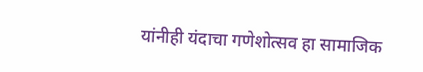यांनीही यंदाचा गणेशोत्सव हा सामाजिक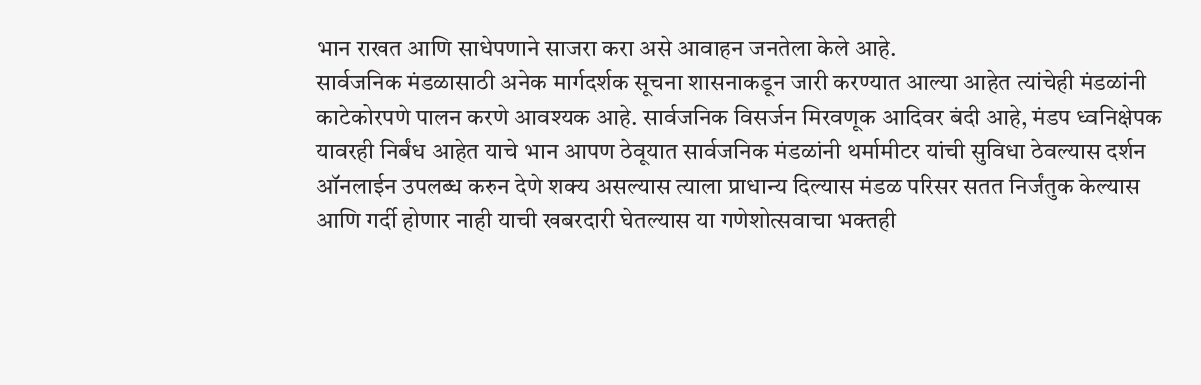भान राखत आणि साधेपणाने साजरा करा असे आवाहन जनतेला केले आहे.
सार्वजनिक मंडळासाठी अनेक मार्गदर्शक सूचना शासनाकडून जारी करण्यात आल्या आहेत त्यांचेही मंडळांनी काटेकोरपणे पालन करणे आवश्यक आहे. सार्वजनिक विसर्जन मिरवणूक आदिवर बंदी आहे, मंडप ध्वनिक्षेपक यावरही निर्बंध आहेत याचे भान आपण ठेवूयात सार्वजनिक मंडळांनी थर्मामीटर यांची सुविधा ठेवल्यास दर्शन ऑनलाईन उपलब्ध करुन देणे शक्य असल्यास त्याला प्राधान्य दिल्यास मंडळ परिसर सतत निर्जंतुक केल्यास आणि गर्दी होणार नाही याची खबरदारी घेतल्यास या गणेशोत्सवाचा भक्तही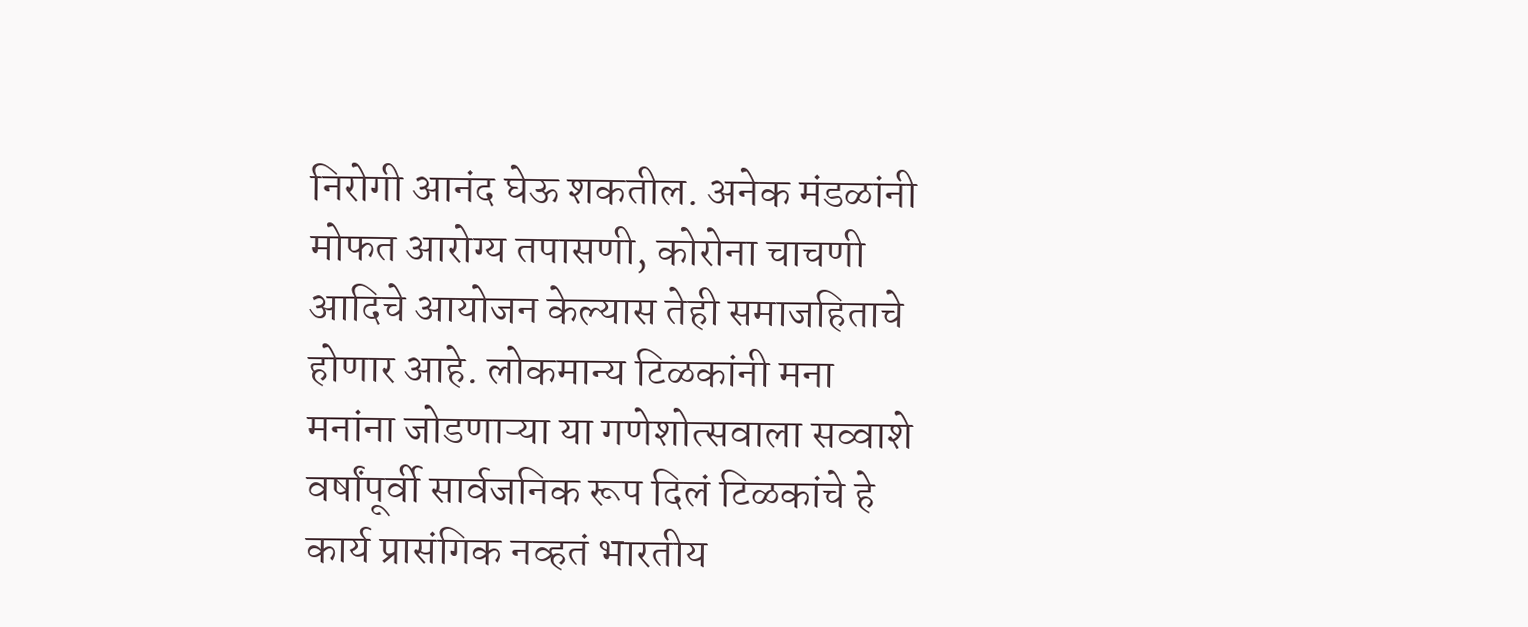निरोगी आनंद घेऊ शकतील. अनेक मंडळांनी मोफत आरोग्य तपासणी, कोरोना चाचणी आदिचे आयोजन केल्यास तेही समाजहिताचे होणार आहे. लोकमान्य टिळकांनी मना मनांना जोडणाऱ्या या गणेशोत्सवाला सव्वाशे वर्षांपूर्वी सार्वजनिक रूप दिलं टिळकांचे हे कार्य प्रासंगिक नव्हतं भारतीय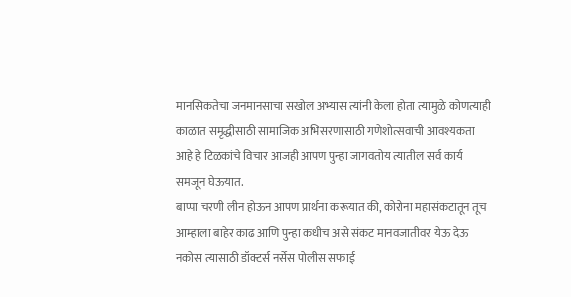मानसिकतेचा जनमानसाचा सखोल अभ्यास त्यांनी केला होता त्यामुळे कोणत्याही काळात समृद्धीसाठी सामाजिक अभिसरणासाठी गणेशोत्सवाची आवश्यकता आहे हे टिळकांचे विचार आजही आपण पुन्हा जागवतोय त्यातील सर्व कार्य समजून घेऊयात.
बाप्पा चरणी लीन होऊन आपण प्रार्थना करूयात की, कोरोना महासंकटातून तूच आम्हाला बाहेर काढ आणि पुन्हा कधीच असे संकट मानवजातीवर येऊ देऊ नकोस त्यासाठी डॉक्टर्स नर्सेस पोलीस सफाई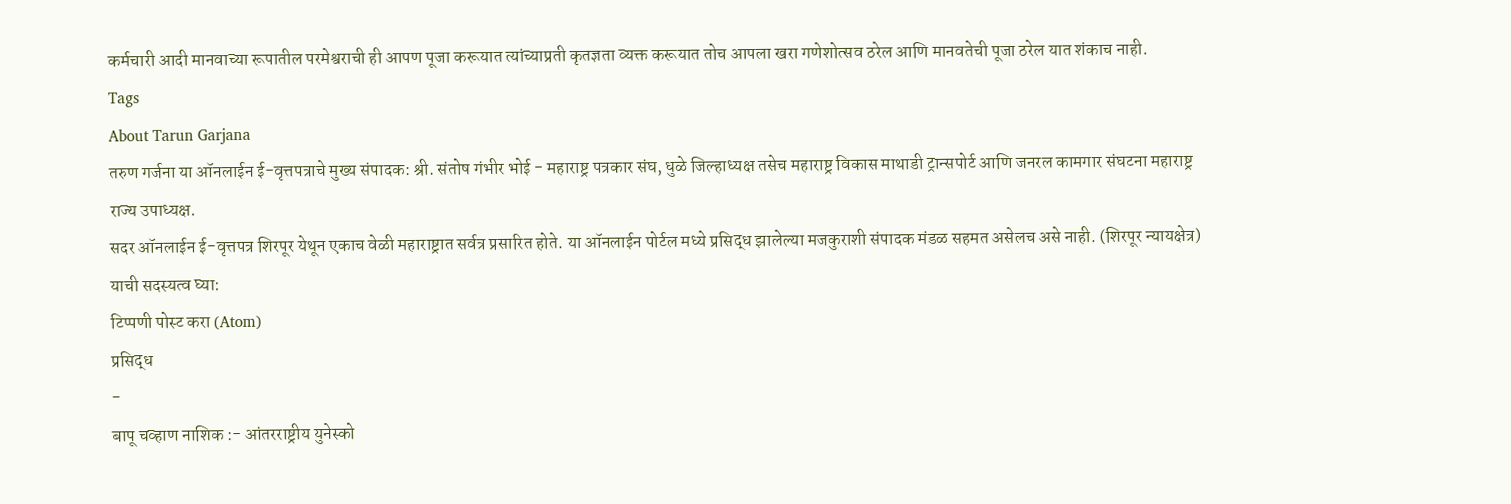कर्मचारी आदी मानवाच्या रूपातील परमेश्वराची ही आपण पूजा करूयात त्यांच्याप्रती कृतज्ञता व्यक्त करूयात तोच आपला खरा गणेशोत्सव ठरेल आणि मानवतेची पूजा ठरेल यात शंकाच नाही.
Tags
About Tarun Garjana
तरुण गर्जना या ऑनलाईन ई-वृत्तपत्राचे मुख्य संपादक: श्री. संतोष गंभीर भोई - महाराष्ट्र पत्रकार संघ, धुळे जिल्हाध्यक्ष तसेच महाराष्ट्र विकास माथाडी ट्रान्सपोर्ट आणि जनरल कामगार संघटना महाराष्ट्र राज्य उपाध्यक्ष.
सदर ऑनलाईन ई-वृत्तपत्र शिरपूर येथून एकाच वेळी महाराष्ट्रात सर्वत्र प्रसारित होते. या ऑनलाईन पोर्टल मध्ये प्रसिद्ध झालेल्या मजकुराशी संपादक मंडळ सहमत असेलच असे नाही. (शिरपूर न्यायक्षेत्र)
याची सदस्यत्व घ्या:
टिप्पणी पोस्ट करा (Atom)
प्रसिद्ध
-
बापू चव्हाण नाशिक :- आंतरराष्ट्रीय युनेस्को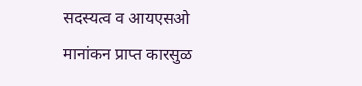सदस्यत्व व आयएसओ मानांकन प्राप्त कारसुळ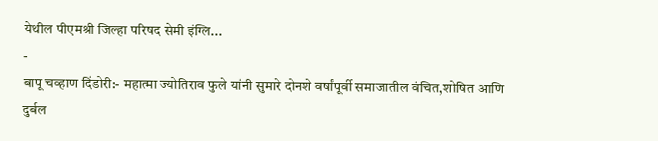येथील पीएमश्री जिल्हा परिषद सेमी इंग्लि...
-
बापू चव्हाण दिंडोरी:- महात्मा ज्योतिराव फुले यांनी सुमारे दोनशे वर्षांपूर्वी समाजातील वंचित,शोषित आणि दुर्बल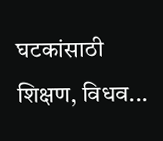घटकांसाठी शिक्षण, विधव...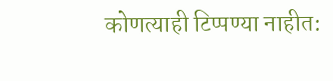कोणत्याही टिप्पण्या नाहीत: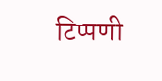टिप्पणी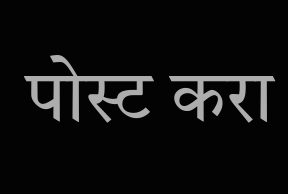पोस्ट करा